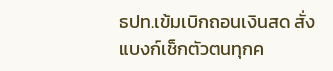ธปท.เข้มเบิกถอนเงินสด สั่งแบงก์เช็กตัวตนทุกค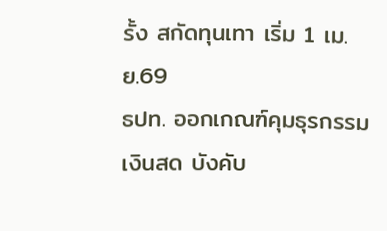รั้ง สกัดทุนเทา เริ่ม 1 เม.ย.69
ธปท. ออกเกณฑ์คุมธุรกรรมเงินสด บังคับ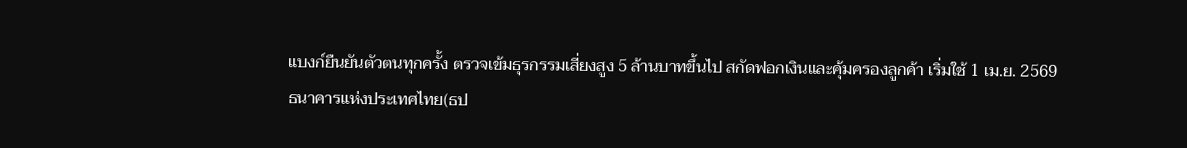แบงก์ยืนยันตัวตนทุกครั้ง ตรวจเข้มธุรกรรมเสี่ยงสูง 5 ล้านบาทขึ้นไป สกัดฟอกเงินและคุ้มครองลูกค้า เริ่มใช้ 1 เม.ย. 2569
ธนาคารแห่งประเทศไทย(ธป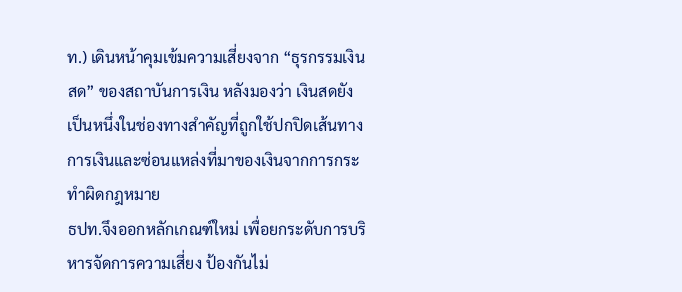ท.) เดินหน้าคุมเข้มความเสี่ยงจาก “ธุรกรรมเงินสด” ของสถาบันการเงิน หลังมองว่า เงินสดยังเป็นหนึ่งในช่องทางสำคัญที่ถูกใช้ปกปิดเส้นทางการเงินและซ่อนแหล่งที่มาของเงินจากการกระทำผิดกฎหมาย
ธปท.จึงออกหลักเกณฑ์ใหม่ เพื่อยกระดับการบริหารจัดการความเสี่ยง ป้องกันไม่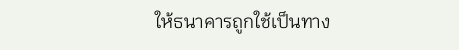ให้ธนาคารถูกใช้เป็นทาง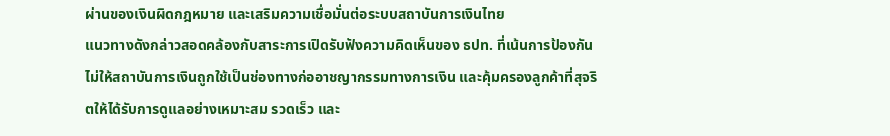ผ่านของเงินผิดกฎหมาย และเสริมความเชื่อมั่นต่อระบบสถาบันการเงินไทย
แนวทางดังกล่าวสอดคล้องกับสาระการเปิดรับฟังความคิดเห็นของ ธปท. ที่เน้นการป้องกันไม่ให้สถาบันการเงินถูกใช้เป็นช่องทางก่ออาชญากรรมทางการเงิน และคุ้มครองลูกค้าที่สุจริตให้ได้รับการดูแลอย่างเหมาะสม รวดเร็ว และ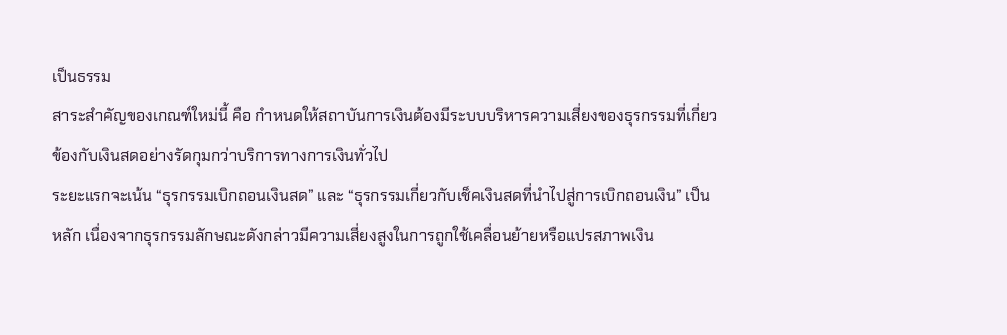เป็นธรรม
สาระสำคัญของเกณฑ์ใหม่นี้ คือ กำหนดให้สถาบันการเงินต้องมีระบบบริหารความเสี่ยงของธุรกรรมที่เกี่ยวข้องกับเงินสดอย่างรัดกุมกว่าบริการทางการเงินทั่วไป
ระยะแรกจะเน้น “ธุรกรรมเบิกถอนเงินสด” และ “ธุรกรรมเกี่ยวกับเช็คเงินสดที่นำไปสู่การเบิกถอนเงิน” เป็นหลัก เนื่องจากธุรกรรมลักษณะดังกล่าวมีความเสี่ยงสูงในการถูกใช้เคลื่อนย้ายหรือแปรสภาพเงิน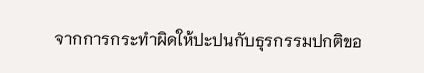จากการกระทำผิดให้ปะปนกับธุรกรรมปกติขอ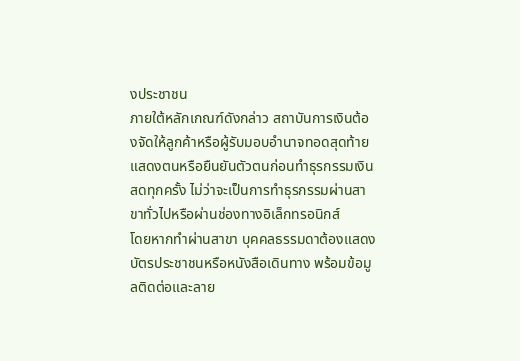งประชาชน
ภายใต้หลักเกณฑ์ดังกล่าว สถาบันการเงินต้องจัดให้ลูกค้าหรือผู้รับมอบอำนาจทอดสุดท้ายแสดงตนหรือยืนยันตัวตนก่อนทำธุรกรรมเงินสดทุกครั้ง ไม่ว่าจะเป็นการทำธุรกรรมผ่านสาขาทั่วไปหรือผ่านช่องทางอิเล็กทรอนิกส์
โดยหากทำผ่านสาขา บุคคลธรรมดาต้องแสดงบัตรประชาชนหรือหนังสือเดินทาง พร้อมข้อมูลติดต่อและลาย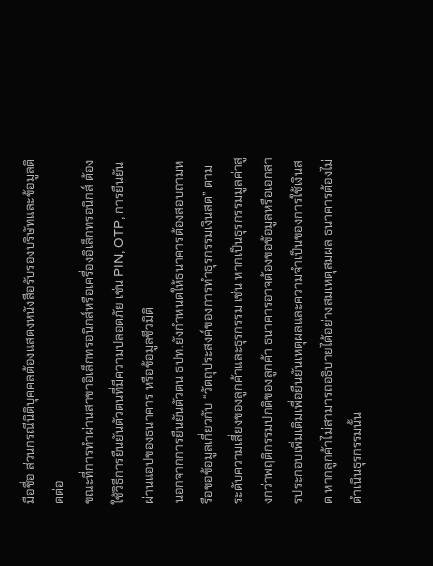มือชื่อ ส่วนกรณีนิติบุคคลต้องแสดงหนังสือรับรองบริษัทและข้อมูลติดต่อ
ขณะที่การทำผ่านสาขาอิเล็กทรอนิกส์หรือเครื่องอิเล็กทรอนิกส์ ต้องใช้วิธีการยืนยันตัวตนที่มีความปลอดภัย เช่น PIN, OTP, การยืนยันผ่านแอปของธนาคาร หรือข้อมูลชีวมิติ
นอกจากการยืนยันตัวตน ธปท.ยังกำหนดให้ธนาคารต้องสอบถามหรือขอข้อมูลเกี่ยวกับ “วัตถุประสงค์ของการทำธุรกรรมเงินสด” ตามระดับความเสี่ยงของลูกค้าและธุรกรรม เช่น หากเป็นธุรกรรมมูลค่าสูงกว่าพฤติกรรมปกติของลูกค้า ธนาคารอาจต้องขอข้อมูลหรือเอกสารประกอบเพิ่มเติมเพื่อยืนยันเหตุผลและความจำเป็นของการใช้เงินสด หากลูกค้าไม่สามารถอธิบายได้อย่างสมเหตุสมผล ธนาคารต้องไม่ดำเนินธุรกรรมนั้น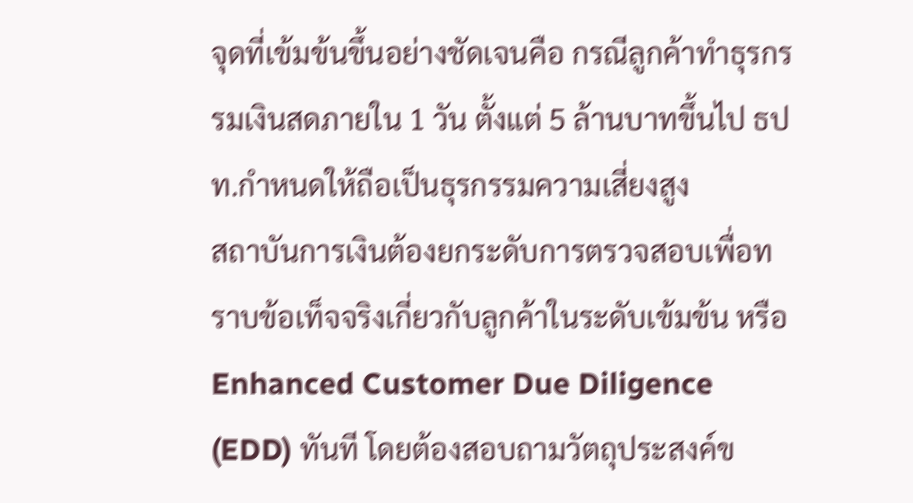จุดที่เข้มข้นขึ้นอย่างชัดเจนคือ กรณีลูกค้าทำธุรกรรมเงินสดภายใน 1 วัน ตั้งแต่ 5 ล้านบาทขึ้นไป ธปท.กำหนดให้ถือเป็นธุรกรรมความเสี่ยงสูง
สถาบันการเงินต้องยกระดับการตรวจสอบเพื่อทราบข้อเท็จจริงเกี่ยวกับลูกค้าในระดับเข้มข้น หรือ Enhanced Customer Due Diligence (EDD) ทันที โดยต้องสอบถามวัตถุประสงค์ข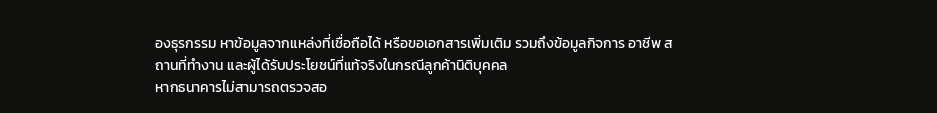องธุรกรรม หาข้อมูลจากแหล่งที่เชื่อถือได้ หรือขอเอกสารเพิ่มเติม รวมถึงข้อมูลกิจการ อาชีพ สถานที่ทำงาน และผู้ได้รับประโยชน์ที่แท้จริงในกรณีลูกค้านิติบุคคล
หากธนาคารไม่สามารถตรวจสอ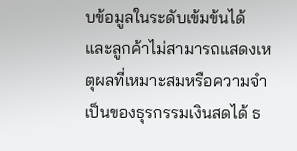บข้อมูลในระดับเข้มข้นได้ และลูกค้าไม่สามารถแสดงเหตุผลที่เหมาะสมหรือความจำเป็นของธุรกรรมเงินสดได้ ธ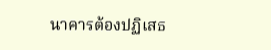นาคารต้องปฏิเสธ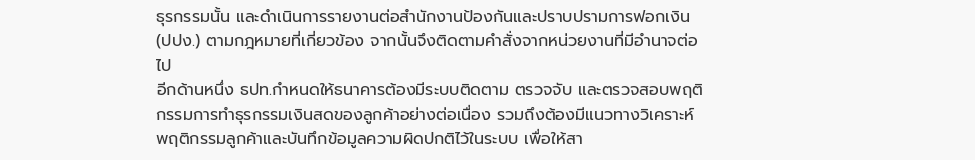ธุรกรรมนั้น และดำเนินการรายงานต่อสำนักงานป้องกันและปราบปรามการฟอกเงิน (ปปง.) ตามกฎหมายที่เกี่ยวข้อง จากนั้นจึงติดตามคำสั่งจากหน่วยงานที่มีอำนาจต่อไป
อีกด้านหนึ่ง ธปท.กำหนดให้ธนาคารต้องมีระบบติดตาม ตรวจจับ และตรวจสอบพฤติกรรมการทำธุรกรรมเงินสดของลูกค้าอย่างต่อเนื่อง รวมถึงต้องมีแนวทางวิเคราะห์พฤติกรรมลูกค้าและบันทึกข้อมูลความผิดปกติไว้ในระบบ เพื่อให้สา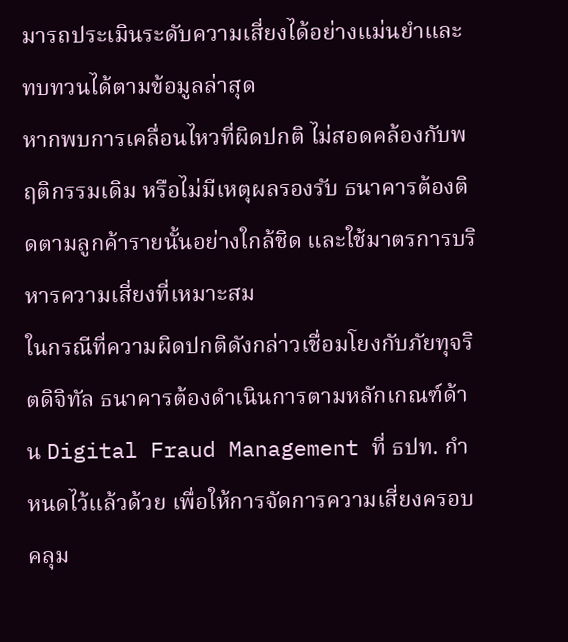มารถประเมินระดับความเสี่ยงได้อย่างแม่นยำและทบทวนได้ตามข้อมูลล่าสุด
หากพบการเคลื่อนไหวที่ผิดปกติ ไม่สอดคล้องกับพฤติกรรมเดิม หรือไม่มีเหตุผลรองรับ ธนาคารต้องติดตามลูกค้ารายนั้นอย่างใกล้ชิด และใช้มาตรการบริหารความเสี่ยงที่เหมาะสม
ในกรณีที่ความผิดปกติดังกล่าวเชื่อมโยงกับภัยทุจริตดิจิทัล ธนาคารต้องดำเนินการตามหลักเกณฑ์ด้าน Digital Fraud Management ที่ ธปท. กำหนดไว้แล้วด้วย เพื่อให้การจัดการความเสี่ยงครอบคลุม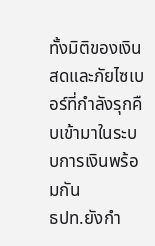ทั้งมิติของเงินสดและภัยไซเบอร์ที่กำลังรุกคืบเข้ามาในระบบการเงินพร้อมกัน
ธปท.ยังกำ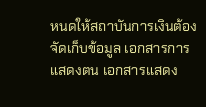หนดให้สถาบันการเงินต้องจัดเก็บข้อมูล เอกสารการแสดงตน เอกสารแสดง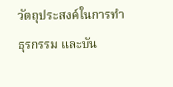วัตถุประสงค์ในการทำธุรกรรม และบัน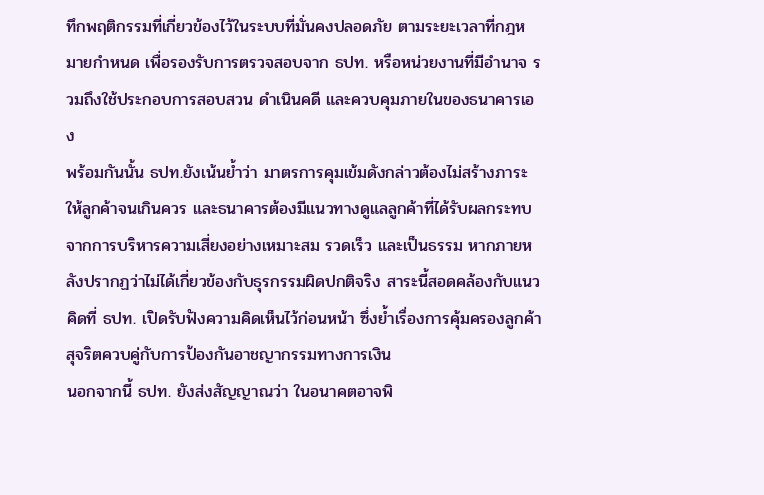ทึกพฤติกรรมที่เกี่ยวข้องไว้ในระบบที่มั่นคงปลอดภัย ตามระยะเวลาที่กฎหมายกำหนด เพื่อรองรับการตรวจสอบจาก ธปท. หรือหน่วยงานที่มีอำนาจ รวมถึงใช้ประกอบการสอบสวน ดำเนินคดี และควบคุมภายในของธนาคารเอง
พร้อมกันนั้น ธปท.ยังเน้นย้ำว่า มาตรการคุมเข้มดังกล่าวต้องไม่สร้างภาระให้ลูกค้าจนเกินควร และธนาคารต้องมีแนวทางดูแลลูกค้าที่ได้รับผลกระทบจากการบริหารความเสี่ยงอย่างเหมาะสม รวดเร็ว และเป็นธรรม หากภายหลังปรากฏว่าไม่ได้เกี่ยวข้องกับธุรกรรมผิดปกติจริง สาระนี้สอดคล้องกับแนวคิดที่ ธปท. เปิดรับฟังความคิดเห็นไว้ก่อนหน้า ซึ่งย้ำเรื่องการคุ้มครองลูกค้าสุจริตควบคู่กับการป้องกันอาชญากรรมทางการเงิน
นอกจากนี้ ธปท. ยังส่งสัญญาณว่า ในอนาคตอาจพิ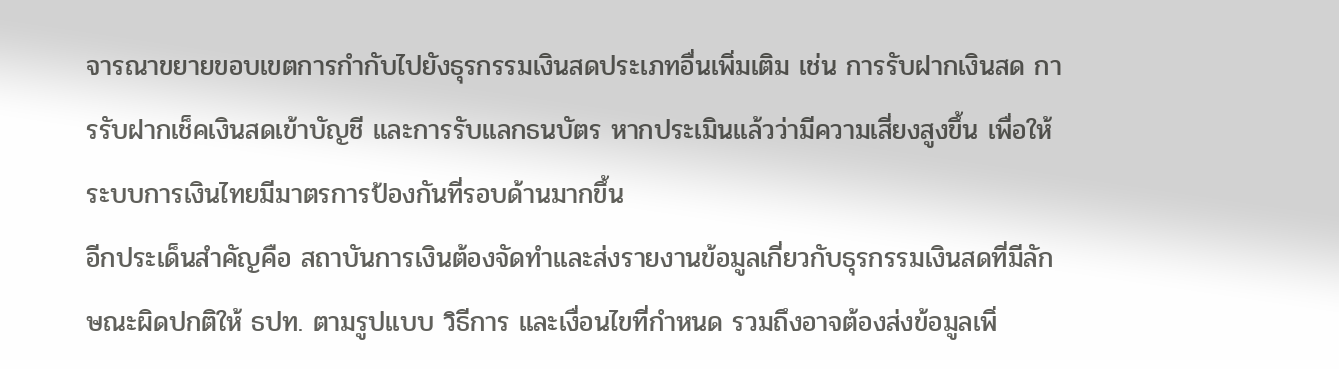จารณาขยายขอบเขตการกำกับไปยังธุรกรรมเงินสดประเภทอื่นเพิ่มเติม เช่น การรับฝากเงินสด การรับฝากเช็คเงินสดเข้าบัญชี และการรับแลกธนบัตร หากประเมินแล้วว่ามีความเสี่ยงสูงขึ้น เพื่อให้ระบบการเงินไทยมีมาตรการป้องกันที่รอบด้านมากขึ้น
อีกประเด็นสำคัญคือ สถาบันการเงินต้องจัดทำและส่งรายงานข้อมูลเกี่ยวกับธุรกรรมเงินสดที่มีลักษณะผิดปกติให้ ธปท. ตามรูปแบบ วิธีการ และเงื่อนไขที่กำหนด รวมถึงอาจต้องส่งข้อมูลเพิ่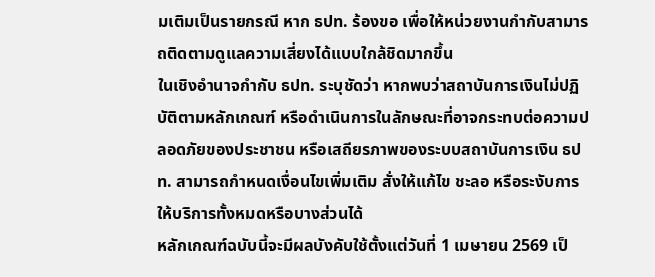มเติมเป็นรายกรณี หาก ธปท. ร้องขอ เพื่อให้หน่วยงานกำกับสามารถติดตามดูแลความเสี่ยงได้แบบใกล้ชิดมากขึ้น
ในเชิงอำนาจกำกับ ธปท. ระบุชัดว่า หากพบว่าสถาบันการเงินไม่ปฏิบัติตามหลักเกณฑ์ หรือดำเนินการในลักษณะที่อาจกระทบต่อความปลอดภัยของประชาชน หรือเสถียรภาพของระบบสถาบันการเงิน ธปท. สามารถกำหนดเงื่อนไขเพิ่มเติม สั่งให้แก้ไข ชะลอ หรือระงับการให้บริการทั้งหมดหรือบางส่วนได้
หลักเกณฑ์ฉบับนี้จะมีผลบังคับใช้ตั้งแต่วันที่ 1 เมษายน 2569 เป็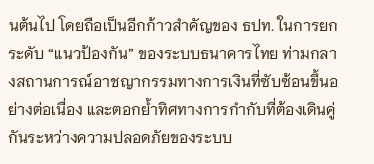นต้นไป โดยถือเป็นอีกก้าวสำคัญของ ธปท. ในการยกระดับ “แนวป้องกัน” ของระบบธนาคารไทย ท่ามกลางสถานการณ์อาชญากรรมทางการเงินที่ซับซ้อนขึ้นอย่างต่อเนื่อง และตอกย้ำทิศทางการกำกับที่ต้องเดินคู่กันระหว่างความปลอดภัยของระบบ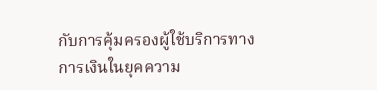กับการคุ้มครองผู้ใช้บริการทางการเงินในยุคความ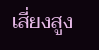เสี่ยงสูง